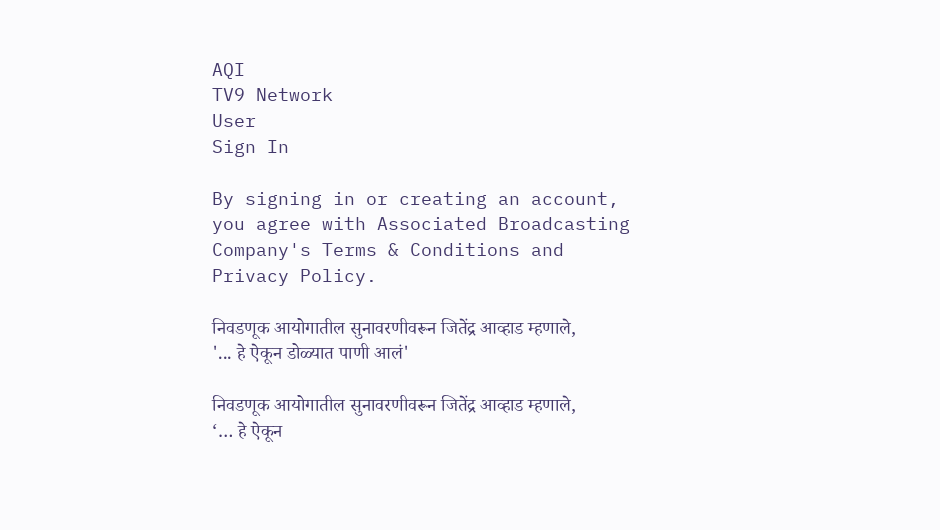AQI
TV9 Network
User
Sign In

By signing in or creating an account, you agree with Associated Broadcasting Company's Terms & Conditions and Privacy Policy.

निवडणूक आयोगातील सुनावरणीवरून जितेंद्र आव्हाड म्हणाले, '... हे ऐकून डोळ्यात पाणी आलं'

निवडणूक आयोगातील सुनावरणीवरून जितेंद्र आव्हाड म्हणाले, ‘… हे ऐकून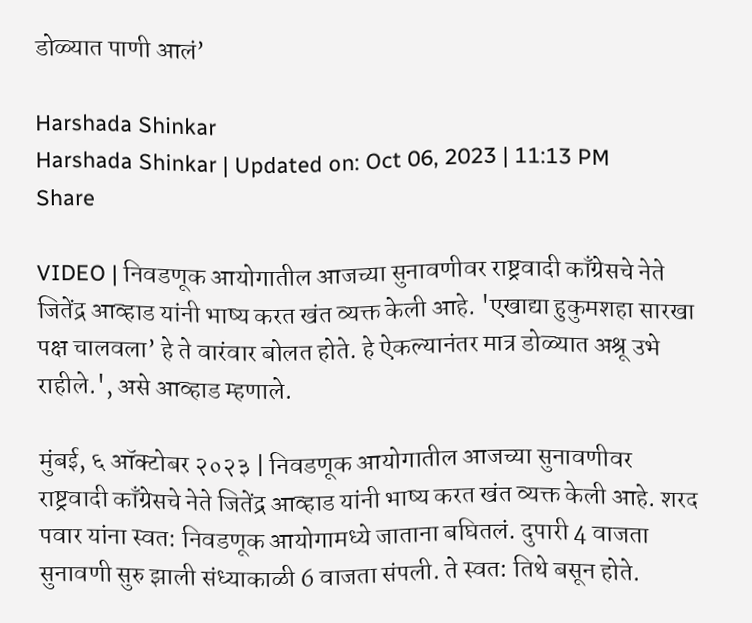डोळ्यात पाणी आलं’

Harshada Shinkar
Harshada Shinkar | Updated on: Oct 06, 2023 | 11:13 PM
Share

VIDEO | निवडणूक आयोगातील आजच्या सुनावणीवर राष्ट्रवादी काँग्रेसचे नेते जितेंद्र आव्हाड यांनी भाष्य करत खंत व्यक्त केली आहे. 'एखाद्या हुकुमशहा सारखा पक्ष चालवला’ हे ते वारंवार बोलत होते. हे ऐकल्यानंतर मात्र डोळ्यात अश्रू उभे राहीले.', असे आव्हाड म्हणाले.

मुंबई, ६ ऑक्टोबर २०२३ | निवडणूक आयोगातील आजच्या सुनावणीवर राष्ट्रवादी काँग्रेसचे नेते जितेंद्र आव्हाड यांनी भाष्य करत खंत व्यक्त केली आहे. शरद पवार यांना स्वत: निवडणूक आयोगामध्ये जाताना बघितलं. दुपारी 4 वाजता सुनावणी सुरु झाली संध्याकाळी 6 वाजता संपली. ते स्वत: तिथे बसून होते.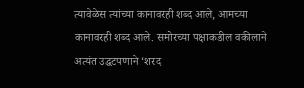त्यावेळेस त्यांच्या कानावरही शब्द आले, आमच्या कानावरही शब्द आले. समोरच्या पक्षाकडील वकीलाने अत्यंत उद्धटपणाने ‘शरद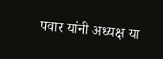पवार यांनी अध्यक्ष या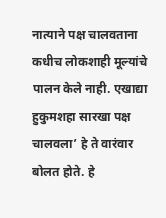नात्याने पक्ष चालवताना कधीच लोकशाही मूल्यांचे पालन केले नाही. एखाद्या हुकुमशहा सारखा पक्ष चालवला’ हे ते वारंवार बोलत होते. हे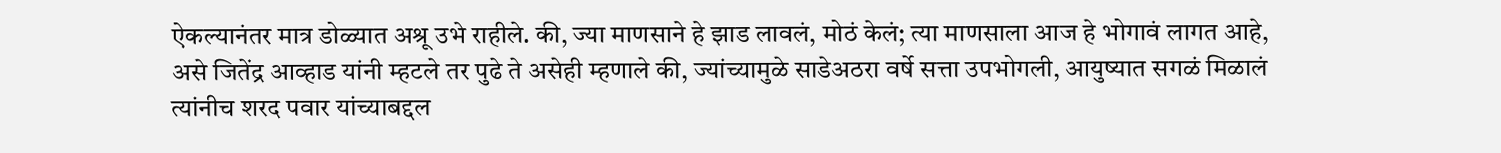ऐकल्यानंतर मात्र डोळ्यात अश्रू उभे राहीले. की, ज्या माणसाने हे झाड लावलं, मोठं केलं; त्या माणसाला आज हे भोगावं लागत आहे, असे जितेंद्र आव्हाड यांनी म्हटले तर पुढे ते असेही म्हणाले की, ज्यांच्यामुळे साडेअठरा वर्षे सत्ता उपभोगली, आयुष्यात सगळं मिळालं त्यांनीच शरद पवार यांच्याबद्दल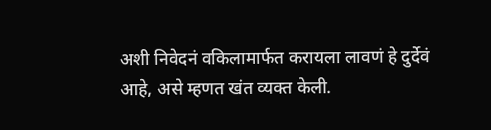अशी निवेदनं वकिलामार्फत करायला लावणं हे दुर्देवं आहे, असे म्हणत खंत व्यक्त केली.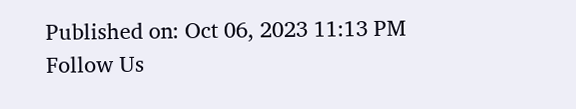Published on: Oct 06, 2023 11:13 PM
Follow Us